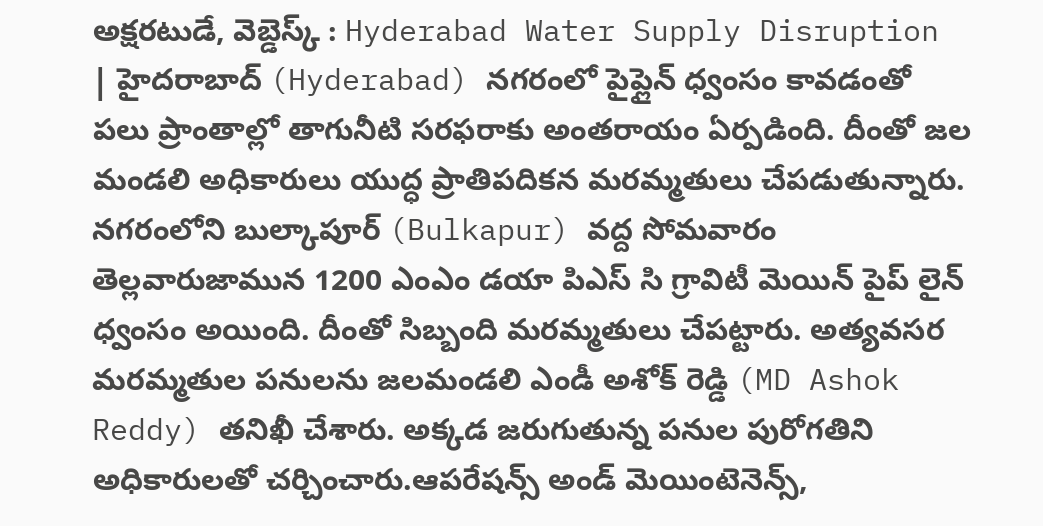అక్షరటుడే, వెబ్డెస్క్ : Hyderabad Water Supply Disruption | హైదరాబాద్ (Hyderabad) నగరంలో పైప్లైన్ ధ్వంసం కావడంతో పలు ప్రాంతాల్లో తాగునీటి సరఫరాకు అంతరాయం ఏర్పడింది. దీంతో జల మండలి అధికారులు యుద్ధ ప్రాతిపదికన మరమ్మతులు చేపడుతున్నారు.
నగరంలోని బుల్కాపూర్ (Bulkapur) వద్ద సోమవారం తెల్లవారుజామున 1200 ఎంఎం డయా పిఎస్ సి గ్రావిటీ మెయిన్ పైప్ లైన్ ధ్వంసం అయింది. దీంతో సిబ్బంది మరమ్మతులు చేపట్టారు. అత్యవసర మరమ్మతుల పనులను జలమండలి ఎండీ అశోక్ రెడ్డి (MD Ashok Reddy) తనిఖీ చేశారు. అక్కడ జరుగుతున్న పనుల పురోగతిని అధికారులతో చర్చించారు.ఆపరేషన్స్ అండ్ మెయింటెనెన్స్,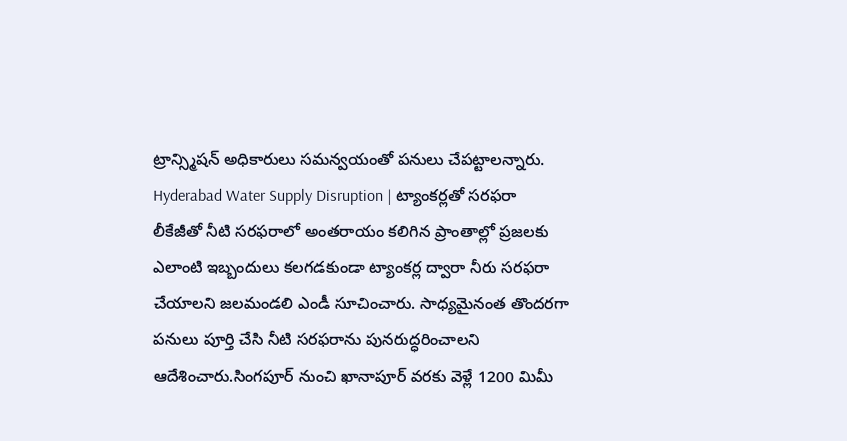ట్రాన్స్మిషన్ అధికారులు సమన్వయంతో పనులు చేపట్టాలన్నారు.
Hyderabad Water Supply Disruption | ట్యాంకర్లతో సరఫరా
లీకేజీతో నీటి సరఫరాలో అంతరాయం కలిగిన ప్రాంతాల్లో ప్రజలకు ఎలాంటి ఇబ్బందులు కలగడకుండా ట్యాంకర్ల ద్వారా నీరు సరఫరా చేయాలని జలమండలి ఎండీ సూచించారు. సాధ్యమైనంత తొందరగా పనులు పూర్తి చేసి నీటి సరఫరాను పునరుద్ధరించాలని ఆదేశించారు.సింగపూర్ నుంచి ఖానాపూర్ వరకు వెళ్లే 1200 మిమీ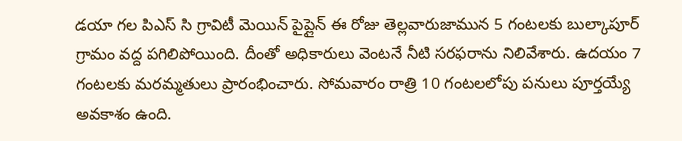డయా గల పిఎస్ సి గ్రావిటీ మెయిన్ పైప్లైన్ ఈ రోజు తెల్లవారుజామున 5 గంటలకు బుల్కాపూర్ గ్రామం వద్ద పగిలిపోయింది. దీంతో అధికారులు వెంటనే నీటి సరఫరాను నిలివేశారు. ఉదయం 7 గంటలకు మరమ్మతులు ప్రారంభించారు. సోమవారం రాత్రి 10 గంటలలోపు పనులు పూర్తయ్యే అవకాశం ఉంది.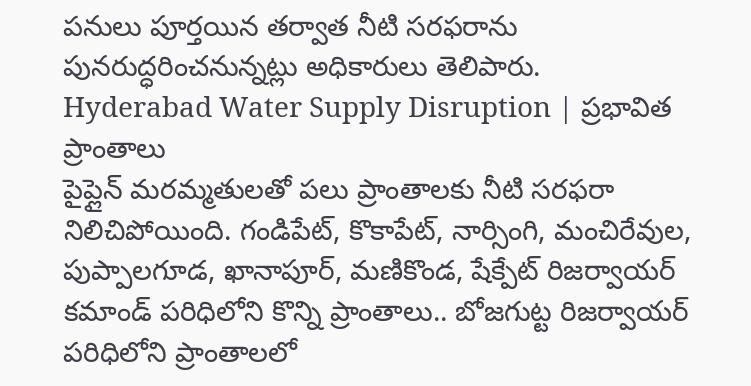పనులు పూర్తయిన తర్వాత నీటి సరఫరాను పునరుద్ధరించనున్నట్లు అధికారులు తెలిపారు.
Hyderabad Water Supply Disruption | ప్రభావిత ప్రాంతాలు
పైప్లైన్ మరమ్మతులతో పలు ప్రాంతాలకు నీటి సరఫరా నిలిచిపోయింది. గండిపేట్, కొకాపేట్, నార్సింగి, మంచిరేవుల, పుప్పాలగూడ, ఖానాపూర్, మణికొండ, షేక్పేట్ రిజర్వాయర్ కమాండ్ పరిధిలోని కొన్ని ప్రాంతాలు.. బోజగుట్ట రిజర్వాయర్ పరిధిలోని ప్రాంతాలలో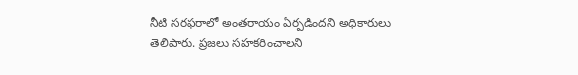నీటి సరఫరాలో అంతరాయం ఏర్పడిందని అధికారులు తెలిపారు. ప్రజలు సహకరించాలని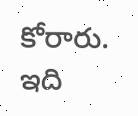కోరారు.
ఇది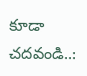కూడా చదవండి..: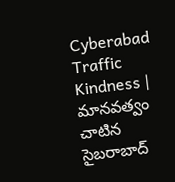Cyberabad Traffic Kindness | మానవత్వం చాటిన సైబరాబాద్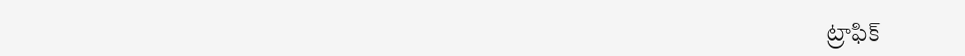ట్రాఫిక్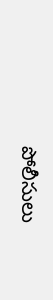పోలీసులు